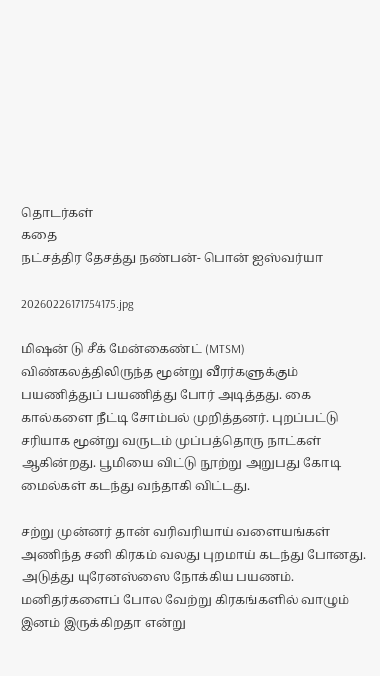தொடர்கள்
கதை
நட்சத்திர தேசத்து நண்பன்- பொன் ஐஸ்வர்யா

20260226171754175.jpg

மிஷன் டு சீக் மேன்கைண்ட் (MTSM) விண்கலத்திலிருந்த மூன்று வீரர்களுக்கும் பயணித்துப் பயணித்து போர் அடித்தது. கை கால்களை நீட்டி சோம்பல் முறித்தனர். புறப்பட்டு சரியாக மூன்று வருடம் முப்பத்தொரு நாட்கள் ஆகின்றது. பூமியை விட்டு நூற்று அறுபது கோடி மைல்கள் கடந்து வந்தாகி விட்டது.

சற்று முன்னர் தான் வரிவரியாய் வளையங்கள் அணிந்த சனி கிரகம் வலது புறமாய் கடந்து போனது. அடுத்து யுரேனஸ்ஸை நோக்கிய பயணம். மனிதர்களைப் போல வேற்று கிரகங்களில் வாழும் இனம் இருக்கிறதா என்று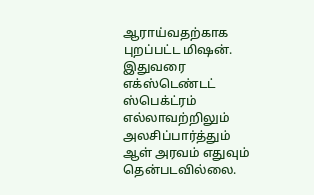ஆராய்வதற்காக புறப்பட்ட மிஷன். இதுவரை எக்ஸ்டெண்டட் ஸ்பெக்ட்ரம் எல்லாவற்றிலும் அலசிப்பார்த்தும் ஆள் அரவம் எதுவும் தென்படவில்லை.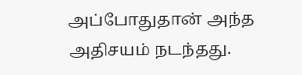அப்போதுதான் அந்த அதிசயம் நடந்தது.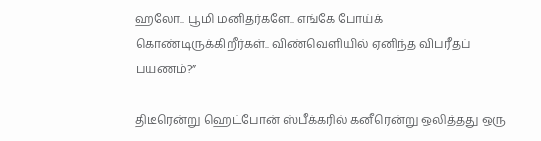ஹலோ.. பூமி மனிதர்களே.. எங்கே போய்க் கொண்டிருக்கிறீர்கள்.. விண்வெளியில் ஏனிந்த விபரீதப் பயணம்?”

திடீரென்று ஹெட்போன் ஸ்பீக்கரில் கனீரென்று ஒலித்தது ஒரு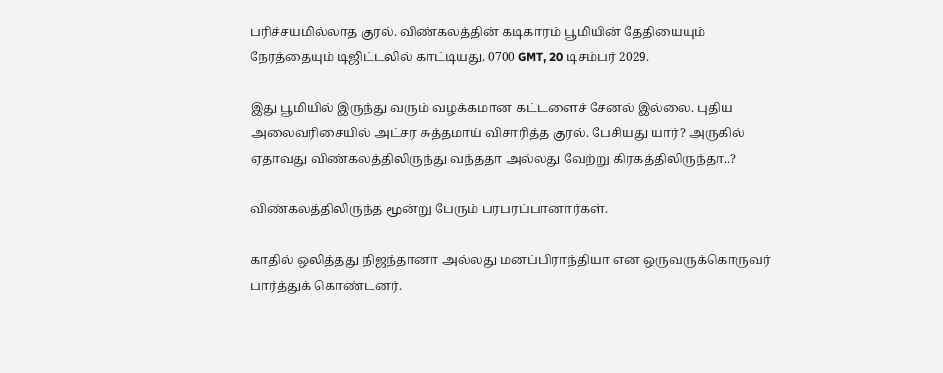பரிச்சயமில்லாத குரல். விண்கலத்தின் கடிகாரம் பூமியின் தேதியையும் நேரத்தையும் டிஜிட்டலில் காட்டியது. 0700 GMT, 20 டிசம்பர் 2029.

இது பூமியில் இருந்து வரும் வழக்கமான கட்டளைச் சேனல் இல்லை. புதிய அலைவரிசையில் அட்சர சுத்தமாய் விசாரித்த குரல். பேசியது யார்? அருகில் ஏதாவது விண்கலத்திலிருந்து வந்ததா அல்லது வேற்று கிரகத்திலிருந்தா..?

விண்கலத்திலிருந்த மூன்று பேரும் பரபரப்பானார்கள்.

காதில் ஒலித்தது நிஜந்தானா அல்லது மனப்பிராந்தியா என ஒருவருக்கொருவர் பார்த்துக் கொண்டனர்.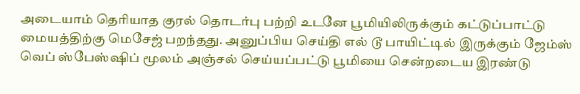அடையாம் தெரியாத குரல் தொடர்பு பற்றி உடனே பூமியிலிருக்கும் கட்டுப்பாட்டு மையத்திற்கு மெசேஜ் பறந்தது. அனுப்பிய செய்தி எல் டூ பாயிட்டில் இருக்கும் ஜேம்ஸ் வெப் ஸ்பேஸ்ஷிப் மூலம் அஞ்சல் செய்யப்பட்டு பூமியை சென்றடைய இரண்டு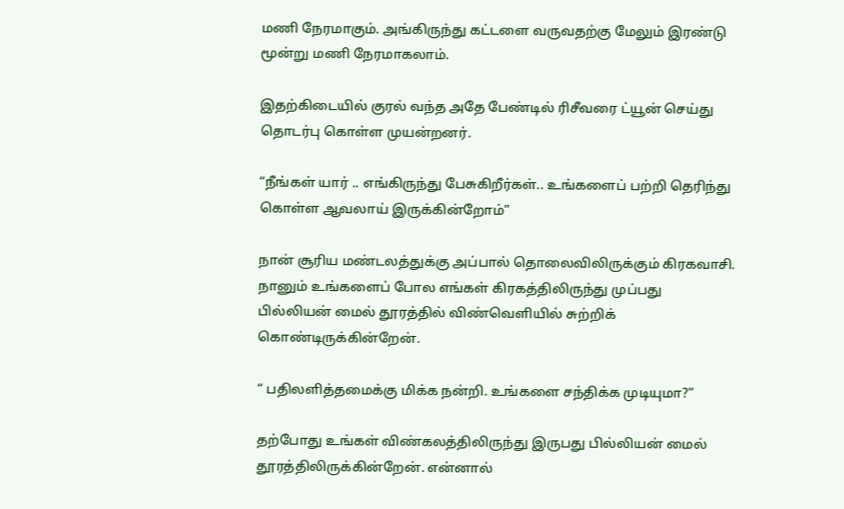மணி நேரமாகும். அங்கிருந்து கட்டளை வருவதற்கு மேலும் இரண்டு மூன்று மணி நேரமாகலாம்.

இதற்கிடையில் குரல் வந்த அதே பேண்டில் ரிசீவரை ட்யூன் செய்து தொடர்பு கொள்ள முயன்றனர்.

“நீங்கள் யார் .. எங்கிருந்து பேசுகிறீர்கள்.. உங்களைப் பற்றி தெரிந்து கொள்ள ஆவலாய் இருக்கின்றோம்”

நான் சூரிய மண்டலத்துக்கு அப்பால் தொலைவிலிருக்கும் கிரகவாசி. நானும் உங்களைப் போல எங்கள் கிரகத்திலிருந்து முப்பது பில்லியன் மைல் தூரத்தில் விண்வெளியில் சுற்றிக் கொண்டிருக்கின்றேன்.

“ பதிலளித்தமைக்கு மிக்க நன்றி. உங்களை சந்திக்க முடியுமா?”

தற்போது உங்கள் விண்கலத்திலிருந்து இருபது பில்லியன் மைல் தூரத்திலிருக்கின்றேன். என்னால்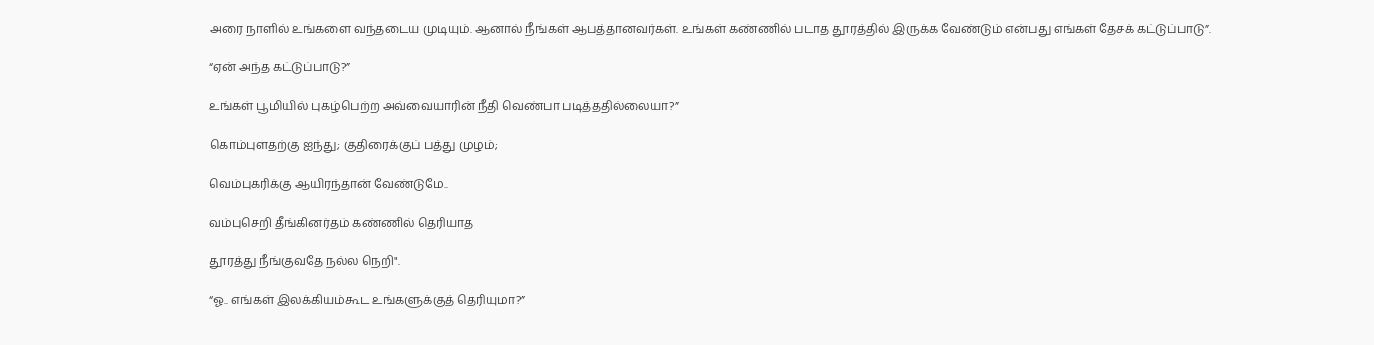அரை நாளில் உங்களை வந்தடைய முடியும். ஆனால் நீங்கள் ஆபத்தானவர்கள். உங்கள் கண்ணில் படாத தூரத்தில் இருக்க வேண்டும் என்பது எங்கள் தேசக் கட்டுப்பாடு”.

“ஏன் அந்த கட்டுப்பாடு?”

உங்கள் பூமியில் புகழ்பெற்ற அவ்வையாரின் நீதி வெண்பா படித்ததில்லையா?”

கொம்புளதற்கு ஐந்து; குதிரைக்குப் பத்து முழம்;

வெம்புகரிக்கு ஆயிரந்தான் வேண்டுமே..

வம்புசெறி தீங்கினர்தம் கண்ணில் தெரியாத

தூரத்து நீங்குவதே நல்ல நெறி".

“ஓ.. எங்கள் இலக்கியம்கூட உங்களுக்குத் தெரியுமா?”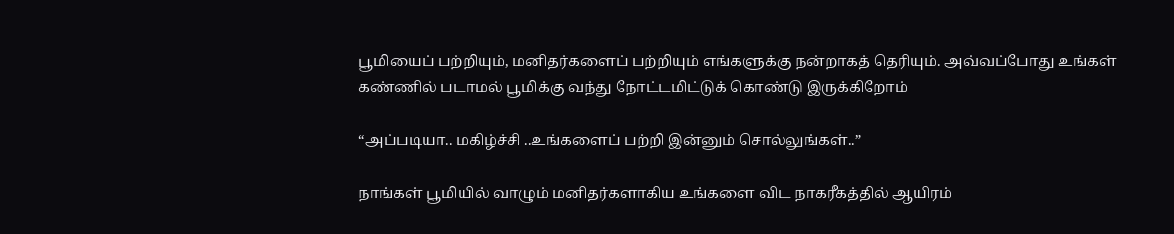பூமியைப் பற்றியும், மனிதர்களைப் பற்றியும் எங்களுக்கு நன்றாகத் தெரியும். அவ்வப்போது உங்கள் கண்ணில் படாமல் பூமிக்கு வந்து நோட்டமிட்டுக் கொண்டு இருக்கிறோம்

“அப்படியா.. மகிழ்ச்சி ..உங்களைப் பற்றி இன்னும் சொல்லுங்கள்..”

நாங்கள் பூமியில் வாழும் மனிதர்களாகிய உங்களை விட நாகரீகத்தில் ஆயிரம்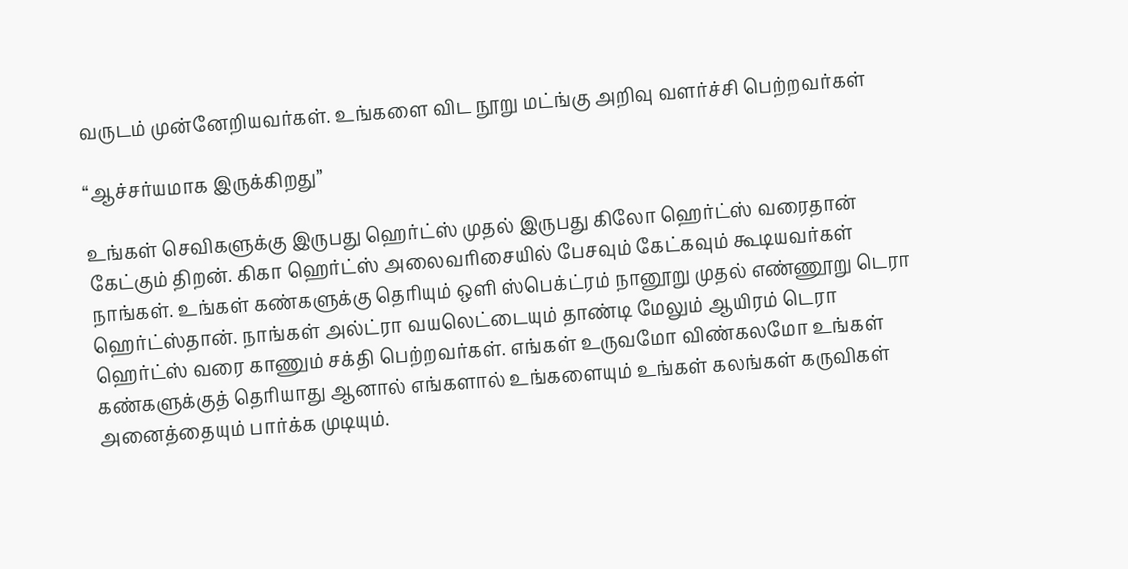வருடம் முன்னேறியவர்கள். உங்களை விட நூறு மட்ங்கு அறிவு வளர்ச்சி பெற்றவர்கள்

“ஆச்சர்யமாக இருக்கிறது”

உங்கள் செவிகளுக்கு இருபது ஹெர்ட்ஸ் முதல் இருபது கிலோ ஹெர்ட்ஸ் வரைதான் கேட்கும் திறன். கிகா ஹெர்ட்ஸ் அலைவரிசையில் பேசவும் கேட்கவும் கூடியவர்கள் நாங்கள். உங்கள் கண்களுக்கு தெரியும் ஒளி ஸ்பெக்ட்ரம் நானூறு முதல் எண்ணூறு டெரா ஹெர்ட்ஸ்தான். நாங்கள் அல்ட்ரா வயலெட்டையும் தாண்டி மேலும் ஆயிரம் டெரா ஹெர்ட்ஸ் வரை காணும் சக்தி பெற்றவர்கள். எங்கள் உருவமோ விண்கலமோ உங்கள் கண்களுக்குத் தெரியாது ஆனால் எங்களால் உங்களையும் உங்கள் கலங்கள் கருவிகள் அனைத்தையும் பார்க்க முடியும்.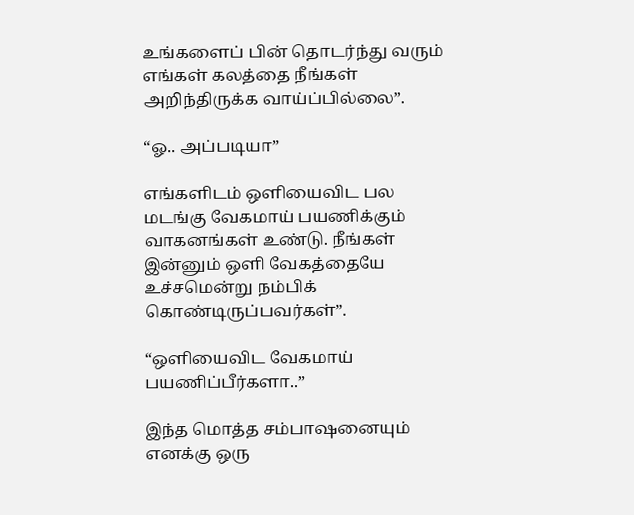உங்களைப் பின் தொடர்ந்து வரும் எங்கள் கலத்தை நீங்கள் அறிந்திருக்க வாய்ப்பில்லை”.

“ஓ.. அப்படியா”

எங்களிடம் ஒளியைவிட பல மடங்கு வேகமாய் பயணிக்கும் வாகனங்கள் உண்டு. நீங்கள் இன்னும் ஒளி வேகத்தையே உச்சமென்று நம்பிக் கொண்டிருப்பவர்கள்”.

“ஒளியைவிட வேகமாய் பயணிப்பீர்களா..”

இந்த மொத்த சம்பாஷனையும் எனக்கு ஒரு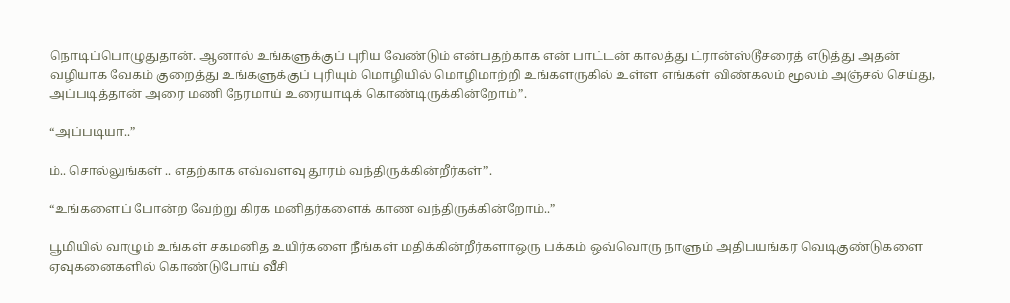நொடிப்பொழுதுதான். ஆனால் உங்களுக்குப் புரிய வேண்டும் என்பதற்காக என் பாட்டன் காலத்து ட்ரான்ஸ்டூசரைத் எடுத்து அதன் வழியாக வேகம் குறைத்து உங்களுக்குப் புரியும் மொழியில் மொழிமாற்றி உங்களருகில் உள்ள எங்கள் விண்கலம் மூலம் அஞ்சல் செய்து, அப்படித்தான் அரை மணி நேரமாய் உரையாடிக் கொண்டிருக்கின்றோம்”.

“அப்படியா..”

ம்.. சொல்லுங்கள் .. எதற்காக எவ்வளவு தூரம் வந்திருக்கின்றீர்கள்”.

“உங்களைப் போன்ற வேற்று கிரக மனிதர்களைக் காண வந்திருக்கின்றோம்..”

பூமியில் வாழும் உங்கள் சகமனித உயிர்களை நீங்கள் மதிக்கின்றீர்களாஒரு பக்கம் ஒவ்வொரு நாளும் அதிபயங்கர வெடிகுண்டுகளை ஏவுகனைகளில் கொண்டுபோய் வீசி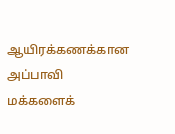ஆயிரக்கணக்கான அப்பாவி மக்களைக்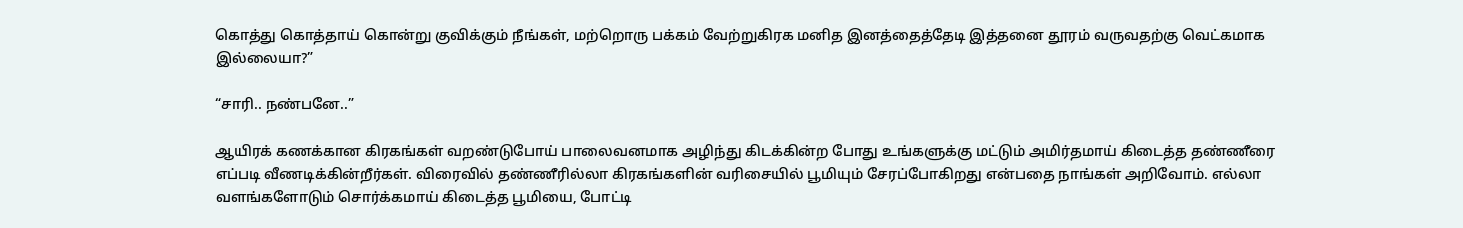கொத்து கொத்தாய் கொன்று குவிக்கும் நீங்கள், மற்றொரு பக்கம் வேற்றுகிரக மனித இனத்தைத்தேடி இத்தனை தூரம் வருவதற்கு வெட்கமாக இல்லையா?”

“சாரி.. நண்பனே..”

ஆயிரக் கணக்கான கிரகங்கள் வறண்டுபோய் பாலைவனமாக அழிந்து கிடக்கின்ற போது உங்களுக்கு மட்டும் அமிர்தமாய் கிடைத்த தண்ணீரை எப்படி வீணடிக்கின்றீர்கள். விரைவில் தண்ணீரில்லா கிரகங்களின் வரிசையில் பூமியும் சேரப்போகிறது என்பதை நாங்கள் அறிவோம். எல்லா வளங்களோடும் சொர்க்கமாய் கிடைத்த பூமியை, போட்டி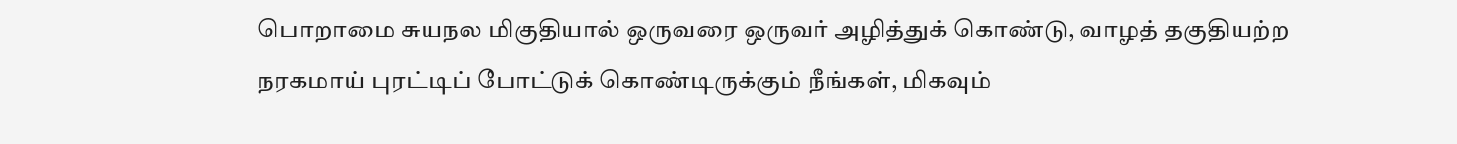பொறாமை சுயநல மிகுதியால் ஒருவரை ஒருவர் அழித்துக் கொண்டு, வாழத் தகுதியற்ற நரகமாய் புரட்டிப் போட்டுக் கொண்டிருக்கும் நீங்கள், மிகவும்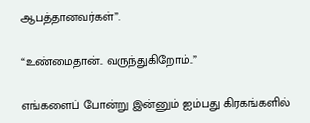ஆபத்தானவர்கள்”.

“உண்மைதான்.. வருந்துகிறோம்..”

எங்களைப் போன்று இன்னும் ஐம்பது கிரகங்களில்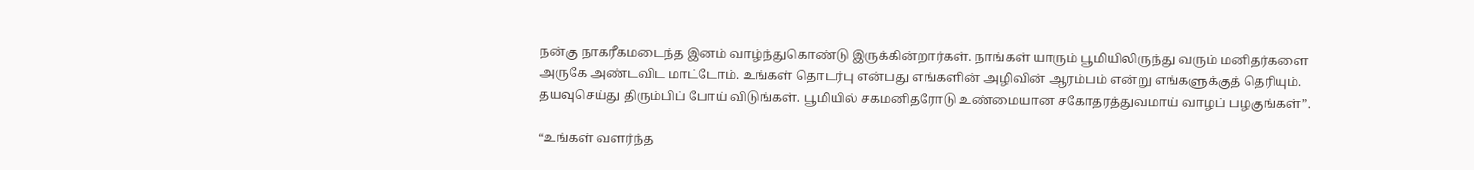நன்கு நாகரீகமடைந்த இனம் வாழ்ந்துகொண்டு இருக்கின்றார்கள். நாங்கள் யாரும் பூமியிலிருந்து வரும் மனிதர்களை அருகே அண்டவிட மாட்டோம். உங்கள் தொடர்பு என்பது எங்களின் அழிவின் ஆரம்பம் என்று எங்களுக்குத் தெரியும். தயவுசெய்து திரும்பிப் போய் விடுங்கள். பூமியில் சகமனிதரோடு உண்மையான சகோதரத்துவமாய் வாழப் பழகுங்கள்”.

“உங்கள் வளர்ந்த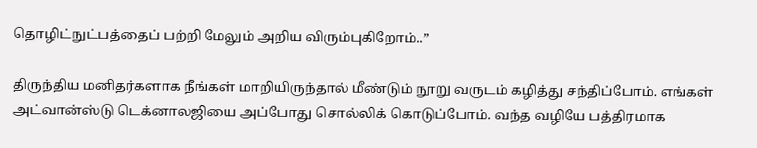தொழிட்நுட்பத்தைப் பற்றி மேலும் அறிய விரும்புகிறோம்..”

திருந்திய மனிதர்களாக நீங்கள் மாறியிருந்தால் மீண்டும் நூறு வருடம் கழித்து சந்திப்போம். எங்கள் அட்வான்ஸ்டு டெக்னாலஜியை அப்போது சொல்லிக் கொடுப்போம். வந்த வழியே பத்திரமாக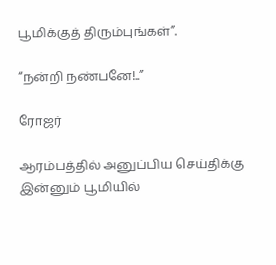பூமிக்குத் திரும்புங்கள்”.

“நன்றி நண்பனே!..”

ரோஜர்

ஆரம்பத்தில் அனுப்பிய செய்திக்கு இன்னும் பூமியில்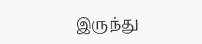இருந்து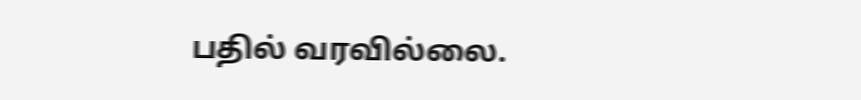பதில் வரவில்லை.